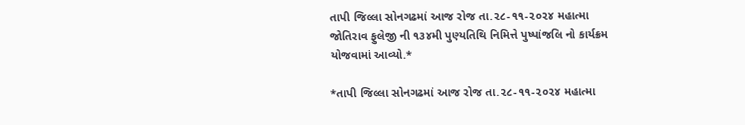તાપી જિલ્લા સોનગઢમાં આજ રોજ તા.૨૮-૧૧-૨૦૨૪ મહાત્મા જોતિરાવ ફુલેજી ની ૧૩૪મી પુણ્યતિથિ નિમિત્તે પુષ્પાંજલિ નો કાર્યક્રમ યોજવામાં આવ્યો.*

*તાપી જિલ્લા સોનગઢમાં આજ રોજ તા.૨૮-૧૧-૨૦૨૪ મહાત્મા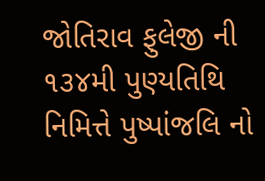જોતિરાવ ફુલેજી ની ૧૩૪મી પુણ્યતિથિ નિમિત્તે પુષ્પાંજલિ નો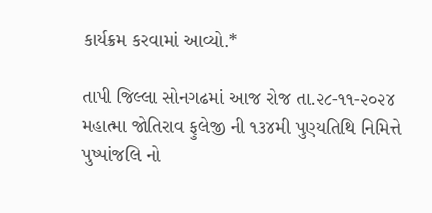કાર્યક્રમ કરવામાં આવ્યો.*

તાપી જિલ્લા સોનગઢમાં આજ રોજ તા.૨૮-૧૧-૨૦૨૪ મહાત્મા જોતિરાવ ફુલેજી ની ૧૩૪મી પુણ્યતિથિ નિમિત્તે પુષ્પાંજલિ નો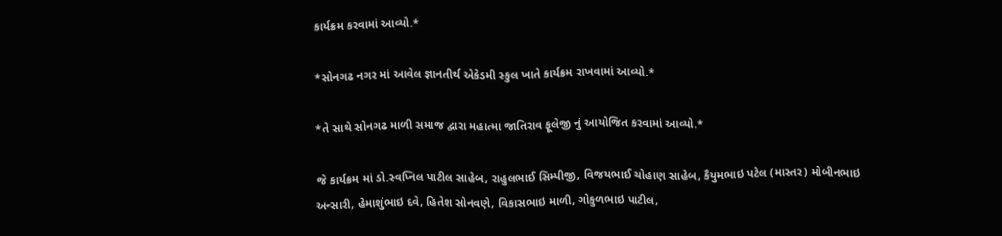કાર્યક્રમ કરવામાં આવ્યો.*

*સોનગઢ નગર માં આવેલ જ્ઞાનતીર્થ એકેડમી સ્કુલ ખાતે કાર્યક્રમ રાખવામાં આવ્યો.*

*તે સાથે સોનગઢ માળી સમાજ દ્વારા મહાત્મા જાતિરાવ ફૂલેજી નું આયોજિત કરવામાં આવ્યો.*

જે કાર્યક્રમ માં ડો.સ્વપ્નિલ પાટીલ સાહેબ, રાહુલભાઈ સિમ્પીજી, વિજયભાઈ ચોહાણ સાહેબ, કૈયુમભાઇ પટેલ (માસ્તર) મોબીનભાઇ અન્સારી, હેમાશુંભાઇ દવે, હિતેશ સોનવણે, વિકાસભાઇ માળી, ગોકુળભાઇ પાટીલ,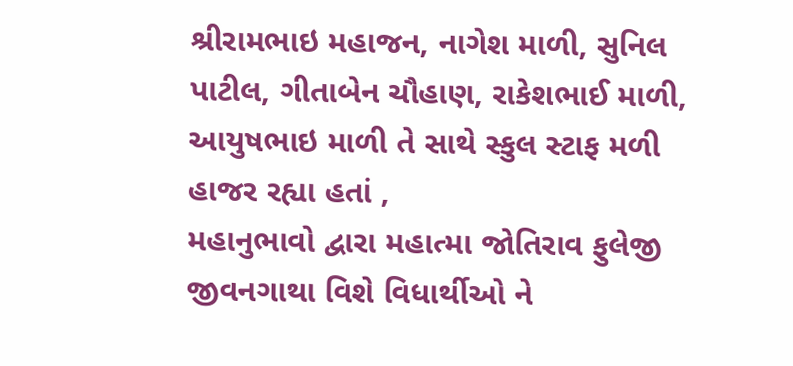શ્રીરામભાઇ મહાજન, નાગેશ માળી, સુનિલ પાટીલ, ગીતાબેન ચૌહાણ, રાકેશભાઈ માળી, આયુષભાઇ માળી તે સાથે સ્કુલ સ્ટાફ મળી હાજર રહ્યા હતાં ,
મહાનુભાવો દ્વારા મહાત્મા જોતિરાવ ફુલેજી જીવનગાથા વિશે વિધાર્થીઓ ને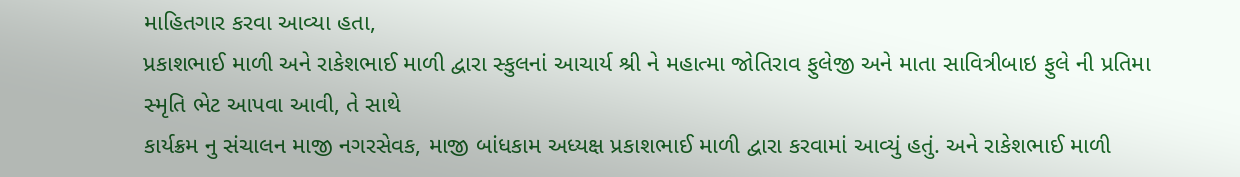માહિતગાર કરવા આવ્યા હતા,
પ્રકાશભાઈ માળી અને રાકેશભાઈ માળી દ્વારા સ્કુલનાં આચાર્ય શ્રી ને મહાત્મા જોતિરાવ ફુલેજી અને માતા સાવિત્રીબાઇ ફુલે ની પ્રતિમા સ્મૃતિ ભેટ આપવા આવી, તે સાથે
કાર્યક્રમ નુ સંચાલન માજી નગરસેવક, માજી બાંધકામ અધ્યક્ષ પ્રકાશભાઈ માળી દ્વારા કરવામાં આવ્યું હતું. અને રાકેશભાઈ માળી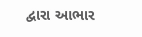દ્વારા આભાર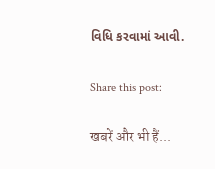વિધિ કરવામાં આવી.

Share this post:

खबरें और भी हैं...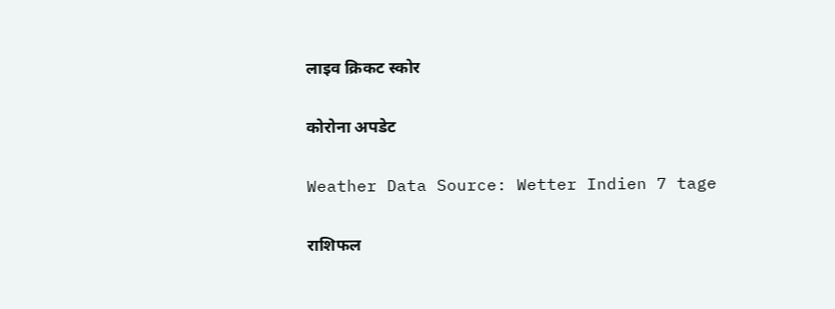लाइव क्रिकट स्कोर

कोरोना अपडेट

Weather Data Source: Wetter Indien 7 tage

राशिफल